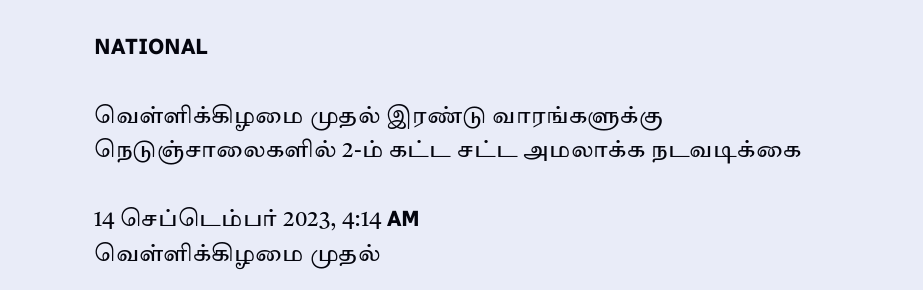NATIONAL

வெள்ளிக்கிழமை முதல் இரண்டு வாரங்களுக்கு நெடுஞ்சாலைகளில் 2-ம் கட்ட சட்ட அமலாக்க நடவடிக்கை

14 செப்டெம்பர் 2023, 4:14 AM
வெள்ளிக்கிழமை முதல்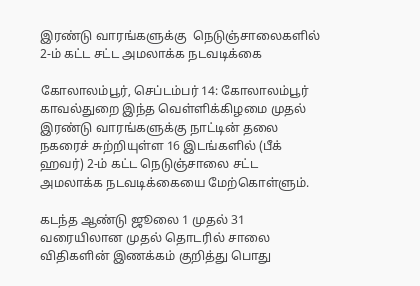இரண்டு வாரங்களுக்கு  நெடுஞ்சாலைகளில்  2-ம் கட்ட சட்ட அமலாக்க நடவடிக்கை

கோலாலம்பூர், செப்டம்பர் 14: கோலாலம்பூர் காவல்துறை இந்த வெள்ளிக்கிழமை முதல் இரண்டு வாரங்களுக்கு நாட்டின் தலை நகரைச் சுற்றியுள்ள 16 இடங்களில் (பீக் ஹவர்) 2-ம் கட்ட நெடுஞ்சாலை சட்ட அமலாக்க நடவடிக்கையை மேற்கொள்ளும்.

கடந்த ஆண்டு ஜூலை 1 முதல் 31 வரையிலான முதல் தொடரில் சாலை விதிகளின் இணக்கம் குறித்து பொது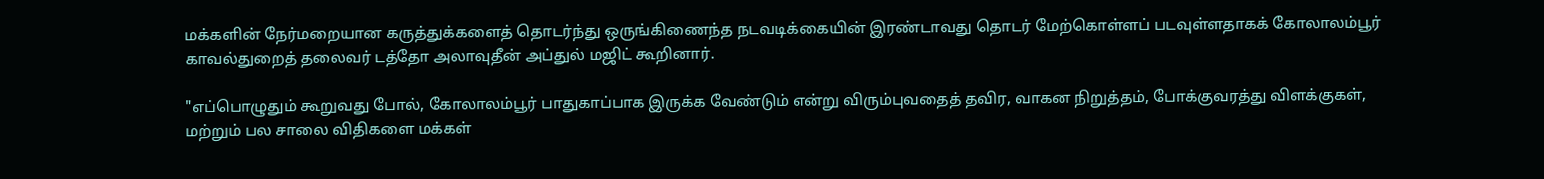மக்களின் நேர்மறையான கருத்துக்களைத் தொடர்ந்து ஒருங்கிணைந்த நடவடிக்கையின் இரண்டாவது தொடர் மேற்கொள்ளப் படவுள்ளதாகக் கோலாலம்பூர் காவல்துறைத் தலைவர் டத்தோ அலாவுதீன் அப்துல் மஜிட் கூறினார்.

"எப்பொழுதும் கூறுவது போல், கோலாலம்பூர் பாதுகாப்பாக இருக்க வேண்டும் என்று விரும்புவதைத் தவிர, வாகன நிறுத்தம், போக்குவரத்து விளக்குகள், மற்றும் பல சாலை விதிகளை மக்கள்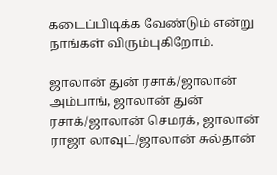கடைப்பிடிக்க வேண்டும் என்று நாங்கள் விரும்புகிறோம்.

ஜாலான் துன் ரசாக்/ஜாலான் அம்பாங், ஜாலான் துன் ரசாக்/ஜாலான் செமரக், ஜாலான் ராஜா லாவுட்/ஜாலான் சுல்தான்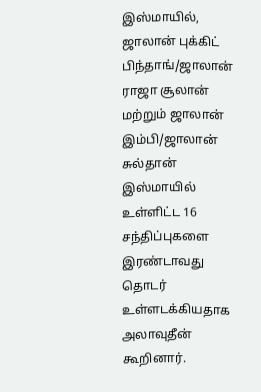இஸ்மாயில், ஜாலான் புக்கிட் பிந்தாங்/ஜாலான் ராஜா சூலான் மற்றும் ஜாலான் இம்பி/ஜாலான் சுல்தான் இஸ்மாயில் உள்ளிட்ட 16 சந்திப்புகளை இரண்டாவது தொடர் உள்ளடக்கியதாக அலாவுதீன் கூறினார்.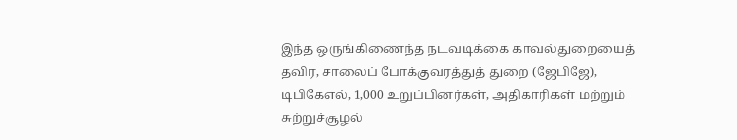இந்த ஒருங்கிணைந்த நடவடிக்கை காவல்துறையைத் தவிர, சாலைப் போக்குவரத்துத் துறை (ஜேபிஜே), டிபிகேஎல், 1,000 உறுப்பினர்கள், அதிகாரிகள் மற்றும் சுற்றுச்சூழல்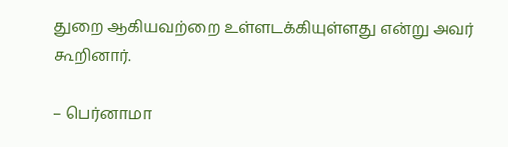துறை ஆகியவற்றை உள்ளடக்கியுள்ளது என்று அவர் கூறினார்.

– பெர்னாமா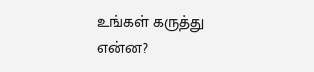உங்கள் கருத்து என்ன?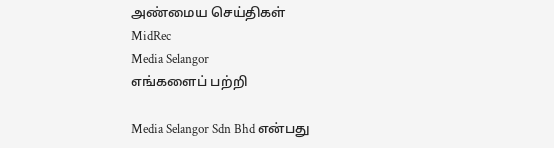அண்மைய செய்திகள்
MidRec
Media Selangor
எங்களைப் பற்றி

Media Selangor Sdn Bhd என்பது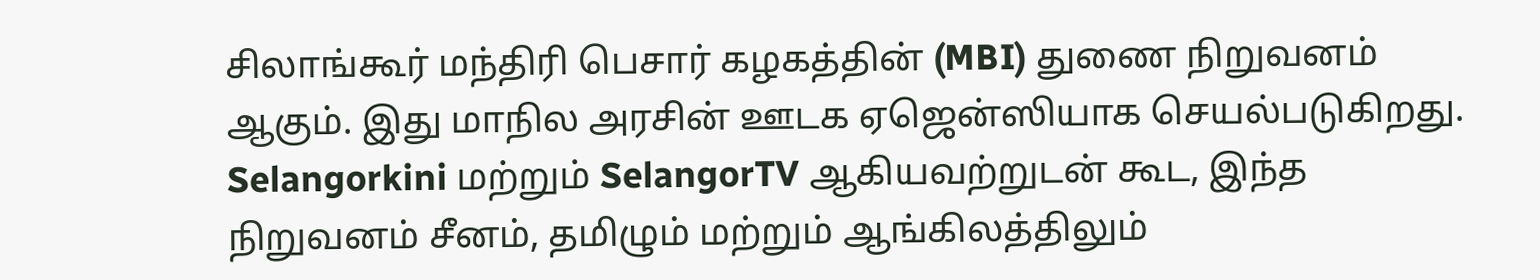சிலாங்கூர் மந்திரி பெசார் கழகத்தின் (MBI) துணை நிறுவனம் ஆகும். இது மாநில அரசின் ஊடக ஏஜென்ஸியாக செயல்படுகிறது. Selangorkini மற்றும் SelangorTV ஆகியவற்றுடன் கூட, இந்த நிறுவனம் சீனம், தமிழும் மற்றும் ஆங்கிலத்திலும்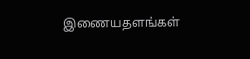இணையதளங்கள்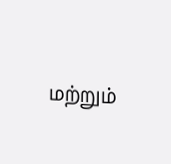மற்றும்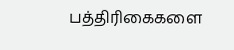பத்திரிகைகளை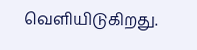வெளியிடுகிறது.